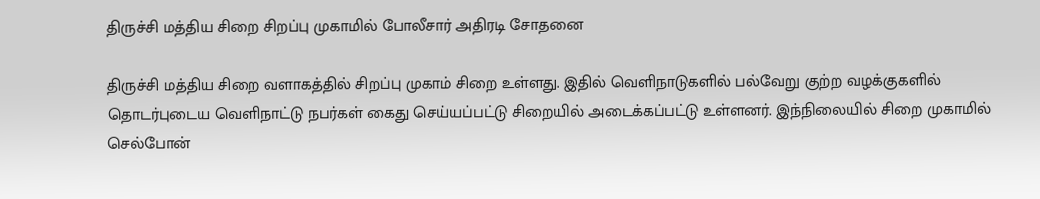திருச்சி மத்திய சிறை சிறப்பு முகாமில் போலீசார் அதிரடி சோதனை

திருச்சி மத்திய சிறை வளாகத்தில் சிறப்பு முகாம் சிறை உள்ளது. இதில் வெளிநாடுகளில் பல்வேறு குற்ற வழக்குகளில் தொடர்புடைய வெளிநாட்டு நபர்கள் கைது செய்யப்பட்டு சிறையில் அடைக்கப்பட்டு உள்ளனர். இந்நிலையில் சிறை முகாமில் செல்போன்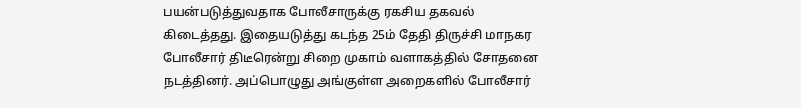பயன்படுத்துவதாக போலீசாருக்கு ரகசிய தகவல் கிடைத்தது. இதையடுத்து கடந்த 25ம் தேதி திருச்சி மாநகர போலீசார் திடீரென்று சிறை முகாம் வளாகத்தில் சோதனை நடத்தினர். அப்பொழுது அங்குள்ள அறைகளில் போலீசார்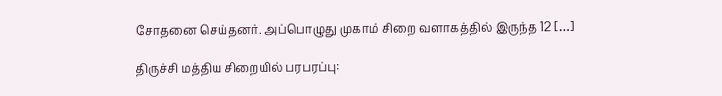சோதனை செய்தனர். அப்பொழுது முகாம் சிறை வளாகத்தில் இருந்த 12 […]

திருச்சி மத்திய சிறையில் பரபரப்பு: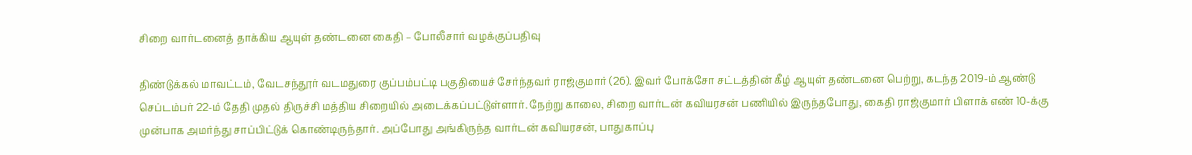சிறை வார்டனைத் தாக்கிய ஆயுள் தண்டனை கைதி – போலீசார் வழக்குப்பதிவு

திண்டுக்கல் மாவட்டம், வேடசந்தூர் வடமதுரை குப்பம்பட்டி பகுதியைச் சேர்ந்தவர் ராஜ்குமார் (26). இவர் போக்சோ சட்டத்தின் கீழ் ஆயுள் தண்டனை பெற்று, கடந்த 2019-ம் ஆண்டு செப்டம்பர் 22-ம் தேதி முதல் திருச்சி மத்திய சிறையில் அடைக்கப்பட்டுள்ளார். நேற்று காலை, சிறை வார்டன் கவியரசன் பணியில் இருந்தபோது, கைதி ராஜ்குமார் பிளாக் எண் 10-க்கு முன்பாக அமர்ந்து சாப்பிட்டுக் கொண்டிருந்தார். அப்போது அங்கிருந்த வார்டன் கவியரசன், பாதுகாப்பு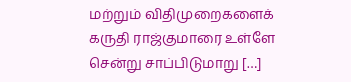மற்றும் விதிமுறைகளைக் கருதி ராஜ்குமாரை உள்ளே சென்று சாப்பிடுமாறு […]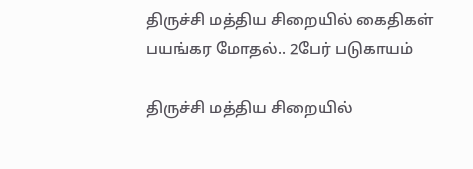திருச்சி மத்திய சிறையில் கைதிகள் பயங்கர மோதல்.. 2பேர் படுகாயம்

திருச்சி மத்திய சிறையில்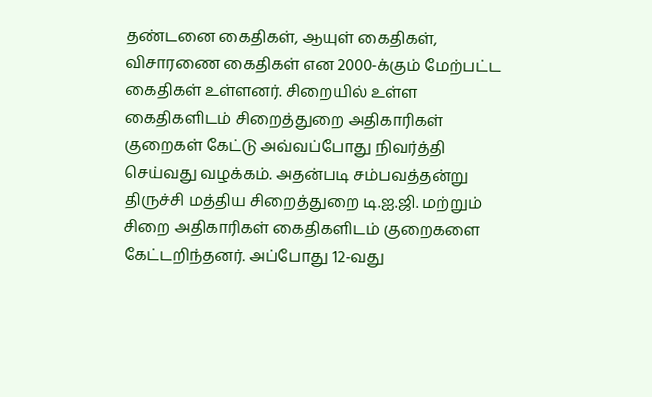தண்டனை கைதிகள், ஆயுள் கைதிகள், விசாரணை கைதிகள் என 2000-க்கும் மேற்பட்ட கைதிகள் உள்ளனர். சிறையில் உள்ள கைதிகளிடம் சிறைத்துறை அதிகாரிகள் குறைகள் கேட்டு அவ்வப்போது நிவர்த்தி செய்வது வழக்கம். அதன்படி சம்பவத்தன்று திருச்சி மத்திய சிறைத்துறை டி.ஐ.ஜி. மற்றும் சிறை அதிகாரிகள் கைதிகளிடம் குறைகளை கேட்டறிந்தனர். அப்போது 12-வது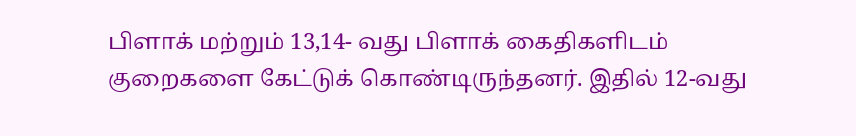பிளாக் மற்றும் 13,14- வது பிளாக் கைதிகளிடம் குறைகளை கேட்டுக் கொண்டிருந்தனர். இதில் 12-வது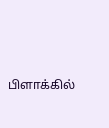பிளாக்கில்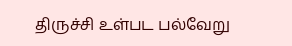திருச்சி உள்பட பல்வேறு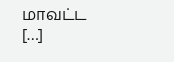மாவட்ட […]